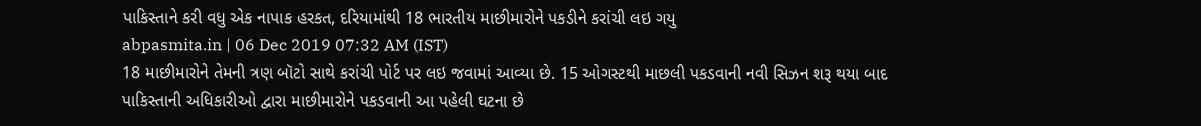પાકિસ્તાને કરી વધુ એક નાપાક હરકત, દરિયામાંથી 18 ભારતીય માછીમારોને પકડીને કરાંચી લઇ ગયુ
abpasmita.in | 06 Dec 2019 07:32 AM (IST)
18 માછીમારોને તેમની ત્રણ બૉટો સાથે કરાંચી પોર્ટ પર લઇ જવામાં આવ્યા છે. 15 ઓગસ્ટથી માછલી પકડવાની નવી સિઝન શરૂ થયા બાદ પાકિસ્તાની અધિકારીઓ દ્વારા માછીમારોને પકડવાની આ પહેલી ઘટના છે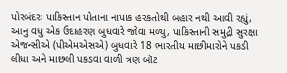પોરબંદરઃ પાકિસ્તાન પોતાના નાપાક હરકતોથી બહાર નથી આવી રહ્યું, આનુ વધુ એક ઉદાહરણ બુધવારે જોવા મળ્યુ, પાકિસ્તાની સમુદ્રી સુરક્ષા એજન્સીએ (પીએમએસએ) બુધવારે 18 ભારતીય માછીમારોને પકડી લીધા અને માછલી પકડવા વાળી ત્રણ બૉટ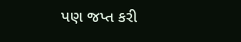પણ જપ્ત કરી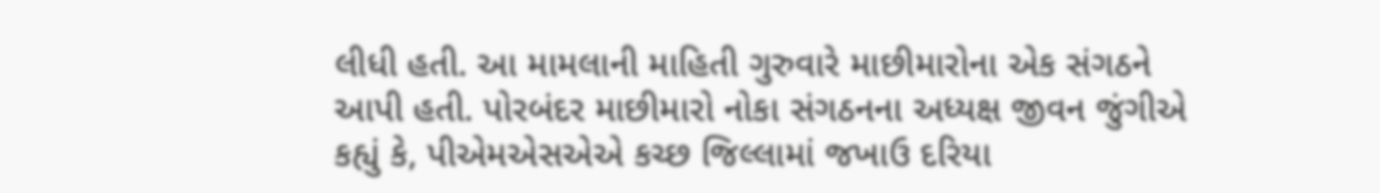લીધી હતી. આ મામલાની માહિતી ગુરુવારે માછીમારોના એક સંગઠને આપી હતી. પોરબંદર માછીમારો નોકા સંગઠનના અધ્યક્ષ જીવન જુંગીએ કહ્યું કે, પીએમએસએએ કચ્છ જિલ્લામાં જખાઉ દરિયા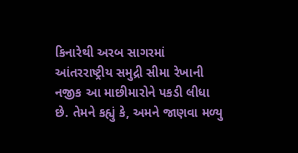કિનારેથી અરબ સાગરમાં આંતરરાષ્ટ્રીય સમુદ્રી સીમા રેખાની નજીક આ માછીમારોને પકડી લીધા છે. તેમને કહ્યું કે, અમને જાણવા મળ્યુ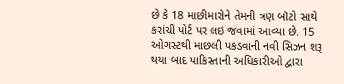છે કે 18 માછીમારોને તેમની ત્રણ બૉટો સાથે કરાંચી પોર્ટ પર લઇ જવામાં આવ્યા છે. 15 ઓગસ્ટથી માછલી પકડવાની નવી સિઝન શરૂ થયા બાદ પાકિસ્તાની અધિકારીઓ દ્વારા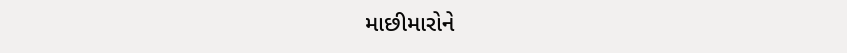માછીમારોને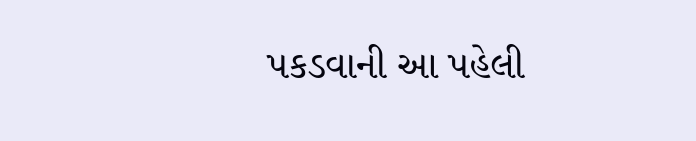પકડવાની આ પહેલી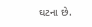ઘટના છે.